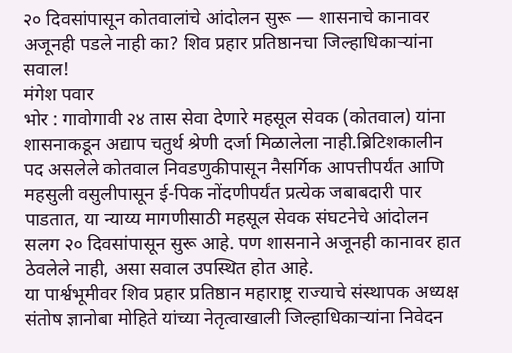२० दिवसांपासून कोतवालांचे आंदोलन सुरू — शासनाचे कानावर अजूनही पडले नाही का? शिव प्रहार प्रतिष्ठानचा जिल्हाधिकाऱ्यांना सवाल!
मंगेश पवार
भोर : गावोगावी २४ तास सेवा देणारे महसूल सेवक (कोतवाल) यांना शासनाकडून अद्याप चतुर्थ श्रेणी दर्जा मिळालेला नाही.ब्रिटिशकालीन पद असलेले कोतवाल निवडणुकीपासून नैसर्गिक आपत्तीपर्यंत आणि महसुली वसुलीपासून ई-पिक नोंदणीपर्यंत प्रत्येक जबाबदारी पार पाडतात, या न्याय्य मागणीसाठी महसूल सेवक संघटनेचे आंदोलन सलग २० दिवसांपासून सुरू आहे. पण शासनाने अजूनही कानावर हात ठेवलेले नाही, असा सवाल उपस्थित होत आहे.
या पार्श्वभूमीवर शिव प्रहार प्रतिष्ठान महाराष्ट्र राज्याचे संस्थापक अध्यक्ष संतोष ज्ञानोबा मोहिते यांच्या नेतृत्वाखाली जिल्हाधिकाऱ्यांना निवेदन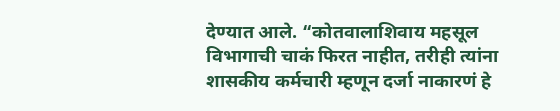देण्यात आले. “कोतवालाशिवाय महसूल विभागाची चाकं फिरत नाहीत, तरीही त्यांना शासकीय कर्मचारी म्हणून दर्जा नाकारणं हे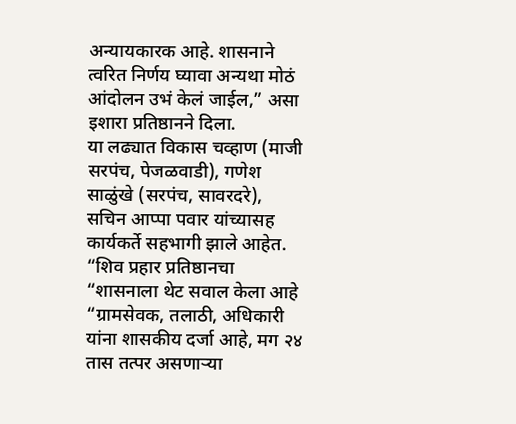अन्यायकारक आहे. शासनाने त्वरित निर्णय घ्यावा अन्यथा मोठं आंदोलन उभं केलं जाईल,” असा इशारा प्रतिष्ठानने दिला.
या लढ्यात विकास चव्हाण (माजी सरपंच, पेजळवाडी), गणेश साळुंखे (सरपंच, सावरदरे), सचिन आप्पा पवार यांच्यासह कार्यकर्ते सहभागी झाले आहेत.
“शिव प्रहार प्रतिष्ठानचा “शासनाला थेट सवाल केला आहे
“ग्रामसेवक, तलाठी, अधिकारी यांना शासकीय दर्जा आहे, मग २४ तास तत्पर असणाऱ्या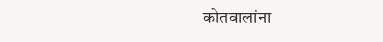कोतवालांना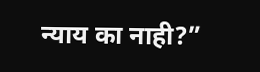न्याय का नाही?”